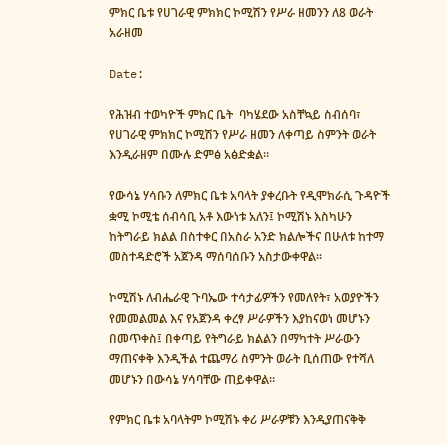ምክር ቤቱ የሀገራዊ ምክክር ኮሚሽን የሥራ ዘመንን ለ8 ወራት አራዘመ

Date:

የሕዝብ ተወካዮች ምክር ቤት  ባካሄደው አስቸኳይ ስብሰባ፣ የሀገራዊ ምክክር ኮሚሽን የሥራ ዘመን ለቀጣይ ስምንት ወራት እንዲራዘም በሙሉ ድምፅ አፅድቋል።

የውሳኔ ሃሳቡን ለምክር ቤቱ አባላት ያቀረቡት የዲሞክራሲ ጉዳዮች ቋሚ ኮሚቴ ሰብሳቢ አቶ እውነቱ አለን፤ ኮሚሽኑ እስካሁን ከትግራይ ክልል በስተቀር በአስራ አንድ ክልሎችና በሁለቱ ከተማ መስተዳድሮች አጀንዳ ማሰባሰቡን አስታውቀዋል።

ኮሚሽኑ ለብሔራዊ ጉባኤው ተሳታፊዎችን የመለየት፣ አወያዮችን የመመልመል እና የአጀንዳ ቀረፃ ሥራዎችን እያከናወነ መሆኑን በመጥቀስ፤ በቀጣይ የትግራይ ክልልን በማካተት ሥራውን ማጠናቀቅ እንዲችል ተጨማሪ ስምንት ወራት ቢሰጠው የተሻለ መሆኑን በውሳኔ ሃሳባቸው ጠይቀዋል።

የምክር ቤቱ አባላትም ኮሚሽኑ ቀሪ ሥራዎቹን እንዲያጠናቅቅ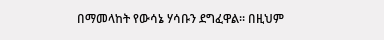በማመላከት የውሳኔ ሃሳቡን ደግፈዋል። በዚህም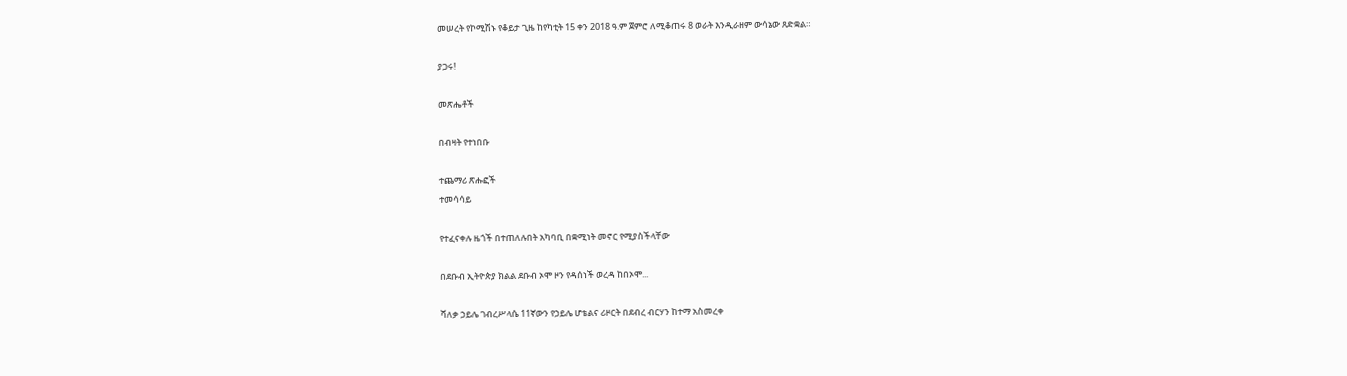መሠረት የኮሚሽኑ የቆይታ ጊዜ ከየካቲት 15 ቀን 2018 ዓ.ም ጀምሮ ለሚቆጠሩ 8 ወራት እንዲራዘም ውሳኔው ጸድቋል።

ያጋሩ!

መጽሔቶች

በብዛት የተነበቡ

ተጨማሪ ጽሑፎች
ተመሳሳይ

የተፈናቀሉ ዜጎች በተጠለሉበት አካባቢ በቋሚነት መኖር የሚያስችላቸው

በደቡብ ኢትዮጵያ ክልል ደቡብ ኦሞ ዞን የዳሰነች ወረዳ ከበኦሞ...

ሻለቃ ኃይሌ ገብረሥላሴ 11ኛውን የኃይሌ ሆቴልና ሪዞርት በደብረ ብርሃን ከተማ አስመረቀ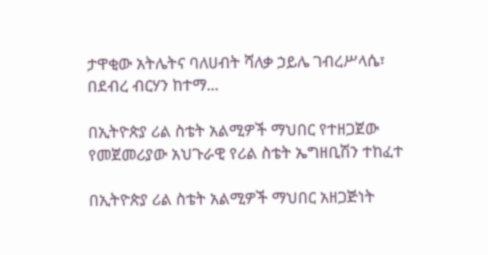ታዋቂው አትሌትና ባለሀብት ሻለቃ ኃይሌ ገብረሥላሴ፣ በደብረ ብርሃን ከተማ...

በኢትዮጵያ ሪል ስቴት አልሚዎች ማህበር የተዘጋጀው የመጀመሪያው አህጉራዊ የሪል ስቴት ኤግዘቢሽን ተከፈተ

በኢትዮጵያ ሪል ስቴት አልሚዎች ማህበር አዘጋጅነት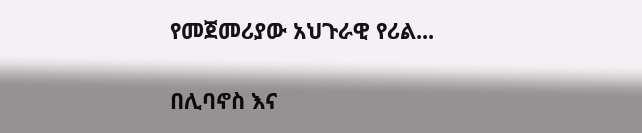የመጀመሪያው አህጉራዊ የሪል...

በሊባኖስ እና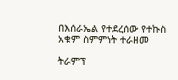በእሰራኤል የተደረሰው የተኩስ አቁም ስምምነት ተራዘመ

ትራምፕ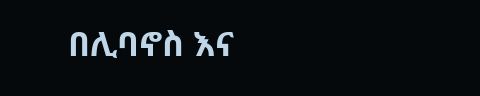በሊባኖስ እና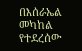በእሰራኤል መካከል የተደረሰው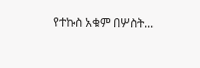የተኩስ አቁም በሦስት...